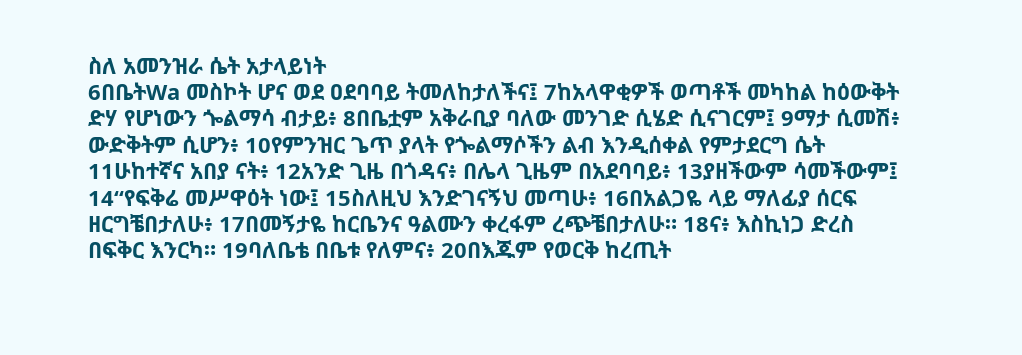ስለ አመንዝራ ሴት አታላይነት
6በቤትWa መስኮት ሆና ወደ ዐደባባይ ትመለከታለችና፤ 7ከአላዋቂዎች ወጣቶች መካከል ከዕውቅት ድሃ የሆነውን ጐልማሳ ብታይ፥ 8በቤቷም አቅራቢያ ባለው መንገድ ሲሄድ ሲናገርም፤ 9ማታ ሲመሽ፥ ውድቅትም ሲሆን፥ 10የምንዝር ጌጥ ያላት የጐልማሶችን ልብ እንዲሰቀል የምታደርግ ሴት 11ሁከተኛና አበያ ናት፥ 12አንድ ጊዜ በጎዳና፥ በሌላ ጊዜም በአደባባይ፥ 13ያዘችውም ሳመችውም፤ 14“የፍቅሬ መሥዋዕት ነው፤ 15ስለዚህ እንድገናኝህ መጣሁ፥ 16በአልጋዬ ላይ ማለፊያ ሰርፍ ዘርግቼበታለሁ፥ 17በመኝታዬ ከርቤንና ዓልሙን ቀረፋም ረጭቼበታለሁ። 18ና፥ እስኪነጋ ድረስ በፍቅር እንርካ። 19ባለቤቴ በቤቱ የለምና፥ 20በእጁም የወርቅ ከረጢት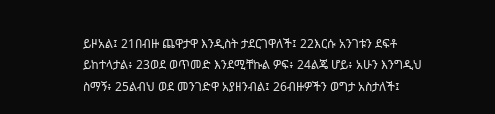ይዞአል፤ 21በብዙ ጨዋታዋ እንዲስት ታደርገዋለች፤ 22እርሱ አንገቱን ደፍቶ ይከተላታል፥ 23ወደ ወጥመድ እንደሚቸኩል ዎፍ፥ 24ልጄ ሆይ፥ አሁን እንግዲህ ስማኝ፥ 25ልብህ ወደ መንገድዋ አያዘንብል፤ 26ብዙዎችን ወግታ አስታለች፤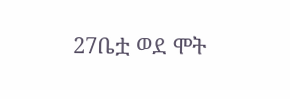27ቤቷ ወደ ሞት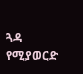ጓዳ የሚያወርድ